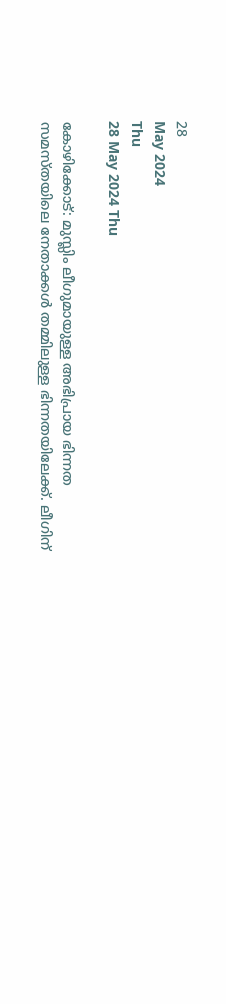28
May 2024
Thu
28 May 2024 Thu

കോഴിക്കോട്: മുസ്ലിം ലീഗുമായുള്ള അഭിപ്രായ ഭിന്നത സമസ്തയിലെ നേതാക്കള്‍ തമ്മിലുള്ള ഭിന്നതയിലേക്ക്. ലീഗിന്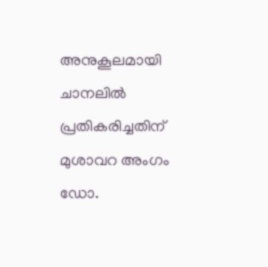അനുകൂലമായി ചാനലില്‍ പ്രതികരിച്ചതിന് മുശാവറ അംഗം ഡോ.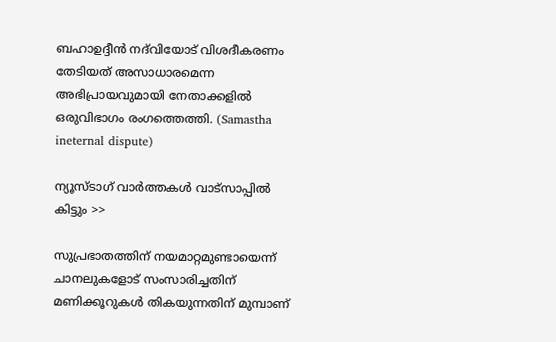ബഹാഉദ്ദീന്‍ നദ്‌വിയോട് വിശദീകരണം തേടിയത് അസാധാരമെന്ന അഭിപ്രായവുമായി നേതാക്കളില്‍ ഒരുവിഭാഗം രംഗത്തെത്തി. (Samastha ineternal dispute)

ന്യൂസ്ടാഗ് വാര്‍ത്തകള്‍ വാട്‌സാപ്പില്‍ കിട്ടും >>

സുപ്രഭാതത്തിന് നയമാറ്റമുണ്ടായെന്ന് ചാനലുകളോട് സംസാരിച്ചതിന് മണിക്കൂറുകള്‍ തികയുന്നതിന് മുമ്പാണ്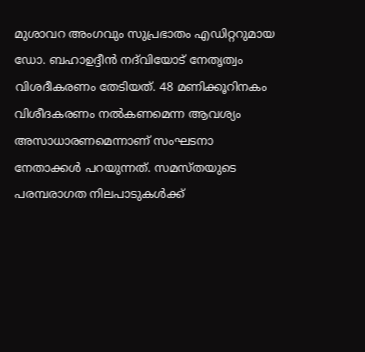മുശാവറ അംഗവും സുപ്രഭാതം എഡിറ്ററുമായ ഡോ. ബഹാഉദ്ദീന്‍ നദ്‌വിയോട് നേതൃത്വം വിശദീകരണം തേടിയത്. 48 മണിക്കൂറിനകം വിശീദകരണം നല്‍കണമെന്ന ആവശ്യം അസാധാരണമെന്നാണ് സംഘടനാ നേതാക്കള്‍ പറയുന്നത്. സമസ്തയുടെ പരമ്പരാഗത നിലപാടുകള്‍ക്ക്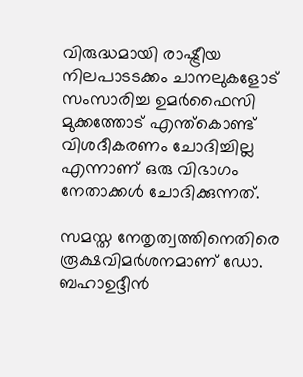വിരുദ്ധമായി രാഷ്ട്രീയ നിലപാടടക്കം ചാനലുകളോട് സംസാരിച്ച ഉമര്‍ഫൈസി മുക്കത്തോട് എന്ത്‌കൊണ്ട് വിശദീകരണം ചോദിച്ചില്ല എന്നാണ് ഒരു വിഭാഗം നേതാക്കള്‍ ചോദിക്കുന്നത്.

സമസ്ത നേതൃത്വത്തിനെതിരെ രൂക്ഷവിമര്‍ശനമാണ് ഡോ. ബഹാഉദ്ദീന്‍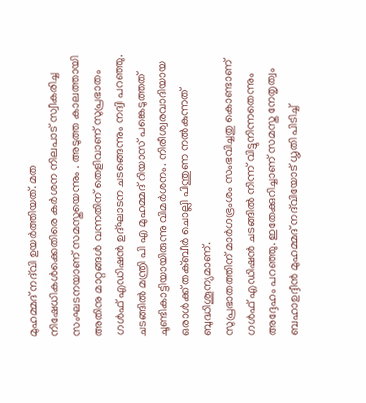മുഹമ്മദ് നദ്‌വി ഉയര്‍ത്തിയത്. മത നിഷേധികള്‍ക്കെതിരെ കര്‍ശന നിലപാട് സ്വീകരിച്ച സംഘടനയാണ് സമസ്തയെന്നും . അടുത്ത കാലത്തായി അതിനു മാറ്റങ്ങള്‍ വന്നതിന് തെളിവാണ് സുപ്രഭാതം ഗള്‍ഫ് എഡിഷന്‍ ഉദ്ഘാടന ചടങ്ങെന്നും നദ്വി പറഞ്ഞു. ചടങ്ങില്‍ മന്ത്രി പി എ മുഹമ്മദ് റിയാസ് പങ്കെടുത്തത് ചൂണ്ടികാട്ടിയായിരുന്നു വിമര്‍ശനം. നിരീശ്വരവാദിയായ ഒരാള്‍ക്ക് തക്ബീര്‍ ചൊല്ലി പിന്തുണ നല്‍കുന്നത് ബുദ്ധിശൂന്യമാണ്.
സുപ്രഭാതത്തിന് മാര്‍ഗഭ്രംശം സംഭവിച്ചതു കൊണ്ടാണ് ഗള്‍ഫ് എഡിഷന്‍ ചടങ്ങില്‍ നിന്ന് വിട്ടുനിന്നതെന്നും അദ്ദേഹം പറഞ്ഞു. ഇതേക്കുറിച്ചാണ് സമസ്ത നേതൃത്വം ബഹാഉദ്ദീന്‍ മുഹമ്മദ് നദ്‌വിയോട് ധൃതി പിടിച്ച്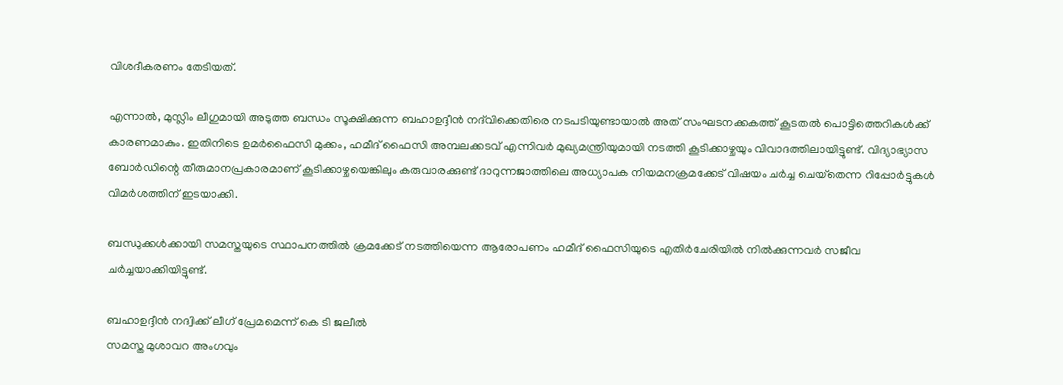വിശദീകരണം തേടിയത്.

എന്നാല്‍, മുസ്ലിം ലീഗുമായി അടുത്ത ബന്ധം സൂക്ഷിക്കുന്ന ബഹാഉദ്ദീന്‍ നദ്‌വിക്കെതിരെ നടപടിയുണ്ടായാല്‍ അത് സംഘടനക്കകത്ത് കൂടതല്‍ പൊട്ടിത്തെറികള്‍ക്ക് കാരണമാകും. ഇതിനിടെ ഉമര്‍ഫൈസി മുക്കം, ഹമീദ് ഫൈസി അമ്പലക്കടവ് എന്നിവര്‍ മുഖ്യമന്ത്രിയുമായി നടത്തി കൂടിക്കാഴ്ചയും വിവാദത്തിലായിട്ടുണ്ട്. വിദ്യാഭ്യാസ ബോര്‍ഡിന്റെ തീരുമാനപ്രകാരമാണ് കൂടിക്കാഴ്ചയെങ്കിലും കരുവാരക്കുണ്ട് ദാറുന്നജാത്തിലെ അധ്യാപക നിയമനക്രമക്കേട് വിഷയം ചര്‍ച്ച ചെയ്‌തെന്ന റിപ്പോര്‍ട്ടുകള്‍ വിമര്‍ശത്തിന് ഇടയാക്കി.

ബന്ധുക്കള്‍ക്കായി സമസ്തയുടെ സ്ഥാപനത്തില്‍ ക്രമക്കേട് നടത്തിയെന്ന ആരോപണം ഹമീദ് ഫൈസിയുടെ എതിര്‍ചേരിയില്‍ നില്‍ക്കുന്നവര്‍ സജീവ ചര്‍ച്ചയാക്കിയിട്ടുണ്ട്.

ബഹാഉദ്ദീന്‍ നദ്വിക്ക് ലീഗ് പ്രേമമെന്ന് കെ ടി ജലീല്‍
സമസ്ത മുശാവറ അംഗവും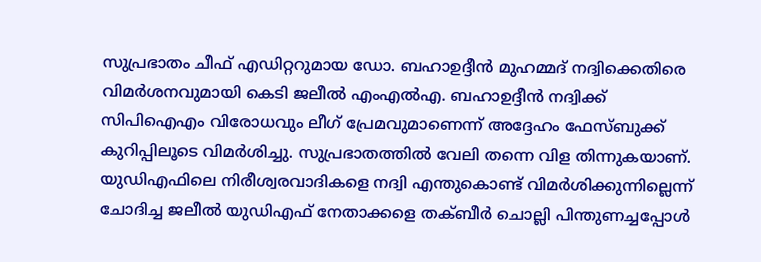സുപ്രഭാതം ചീഫ് എഡിറ്ററുമായ ഡോ. ബഹാഉദ്ദീന്‍ മുഹമ്മദ് നദ്വിക്കെതിരെ വിമര്‍ശനവുമായി കെടി ജലീല്‍ എംഎല്‍എ. ബഹാഉദ്ദീന്‍ നദ്വിക്ക് സിപിഐഎം വിരോധവും ലീഗ് പ്രേമവുമാണെന്ന് അദ്ദേഹം ഫേസ്ബുക്ക് കുറിപ്പിലൂടെ വിമര്‍ശിച്ചു. സുപ്രഭാതത്തില്‍ വേലി തന്നെ വിള തിന്നുകയാണ്. യുഡിഎഫിലെ നിരീശ്വരവാദികളെ നദ്വി എന്തുകൊണ്ട് വിമര്‍ശിക്കുന്നില്ലെന്ന് ചോദിച്ച ജലീല്‍ യുഡിഎഫ് നേതാക്കളെ തക്ബീര്‍ ചൊല്ലി പിന്തുണച്ചപ്പോള്‍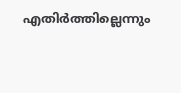എതിര്‍ത്തില്ലെന്നും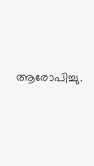ആരോപിച്ചു.